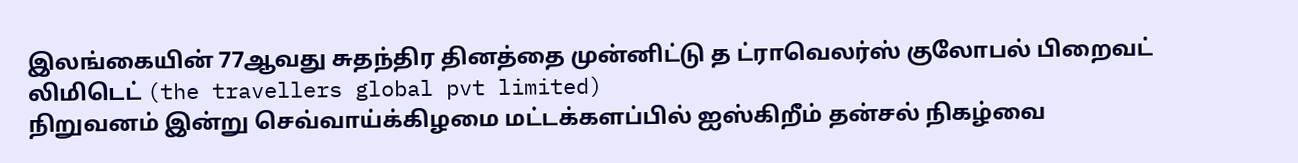இலங்கையின் 77ஆவது சுதந்திர தினத்தை முன்னிட்டு த ட்ராவெலர்ஸ் குலோபல் பிறைவட் லிமிடெட் (the travellers global pvt limited)
நிறுவனம் இன்று செவ்வாய்க்கிழமை மட்டக்களப்பில் ஐஸ்கிறீம் தன்சல் நிகழ்வை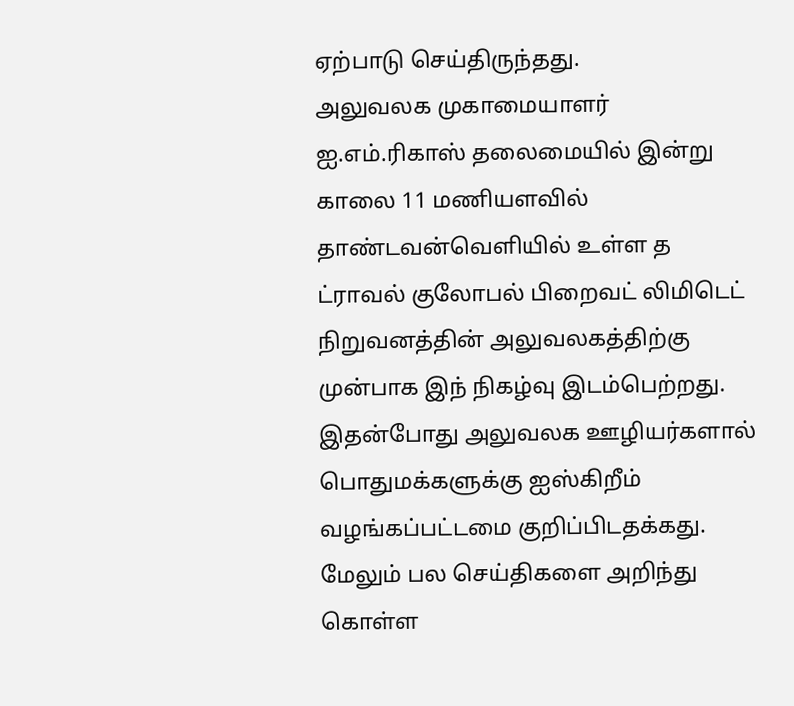ஏற்பாடு செய்திருந்தது.
அலுவலக முகாமையாளர் ஐ.எம்.ரிகாஸ் தலைமையில் இன்று காலை 11 மணியளவில் தாண்டவன்வெளியில் உள்ள த ட்ராவல் குலோபல் பிறைவட் லிமிடெட் நிறுவனத்தின் அலுவலகத்திற்கு முன்பாக இந் நிகழ்வு இடம்பெற்றது.
இதன்போது அலுவலக ஊழியர்களால் பொதுமக்களுக்கு ஐஸ்கிறீம் வழங்கப்பட்டமை குறிப்பிடதக்கது.
மேலும் பல செய்திகளை அறிந்து கொள்ள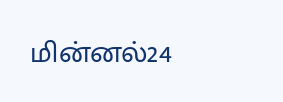மின்னல்24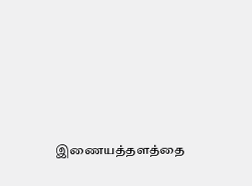இணையத்தளத்தை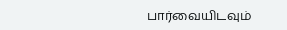பார்வையிடவும்